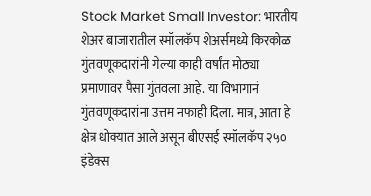Stock Market Small Investor: भारतीय शेअर बाजारातील स्मॉलकॅप शेअर्समध्ये किरकोळ गुंतवणूकदारांनी गेल्या काही वर्षांत मोठ्या प्रमाणावर पैसा गुंतवला आहे. या विभागानं गुंतवणूकदारांना उत्तम नफाही दिला. मात्र, आता हे क्षेत्र धोक्यात आले असून बीएसई स्मॉलकॅप २५० इंडेक्स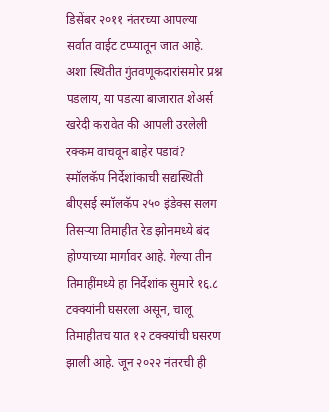डिसेंबर २०११ नंतरच्या आपल्या सर्वात वाईट टप्प्यातून जात आहे. अशा स्थितीत गुंतवणूकदारांसमोर प्रश्न पडलाय, या पडत्या बाजारात शेअर्स खरेदी करावेत की आपली उरलेली रक्कम वाचवून बाहेर पडावं?
स्मॉलकॅप निर्देशांकाची सद्यस्थिती
बीएसई स्मॉलकॅप २५० इंडेक्स सलग तिसऱ्या तिमाहीत रेड झोनमध्ये बंद होण्याच्या मार्गावर आहे. गेल्या तीन तिमाहींमध्ये हा निर्देशांक सुमारे १६.८ टक्क्यांनी घसरला असून, चालू तिमाहीतच यात १२ टक्क्यांची घसरण झाली आहे. जून २०२२ नंतरची ही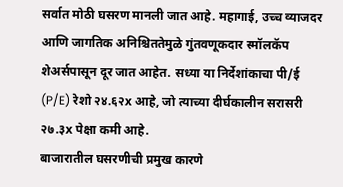सर्वात मोठी घसरण मानली जात आहे. महागाई, उच्च व्याजदर आणि जागतिक अनिश्चिततेमुळे गुंतवणूकदार स्मॉलकॅप शेअर्सपासून दूर जात आहेत. सध्या या निर्देशांकाचा पी/ई (P/E) रेशो २४.६२x आहे, जो त्याच्या दीर्घकालीन सरासरी २७.३x पेक्षा कमी आहे.
बाजारातील घसरणीची प्रमुख कारणे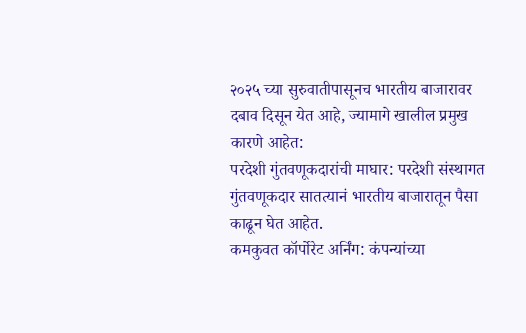२०२५ च्या सुरुवातीपासूनच भारतीय बाजारावर दबाव दिसून येत आहे, ज्यामागे खालील प्रमुख कारणे आहेत:
परदेशी गुंतवणूकदारांची माघार: परदेशी संस्थागत गुंतवणूकदार सातत्यानं भारतीय बाजारातून पैसा काढून घेत आहेत.
कमकुवत कॉर्पोरेट अर्निंग: कंपन्यांच्या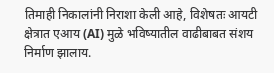तिमाही निकालांनी निराशा केली आहे, विशेषतः आयटी क्षेत्रात एआय (AI) मुळे भविष्यातील वाढीबाबत संशय निर्माण झालाय.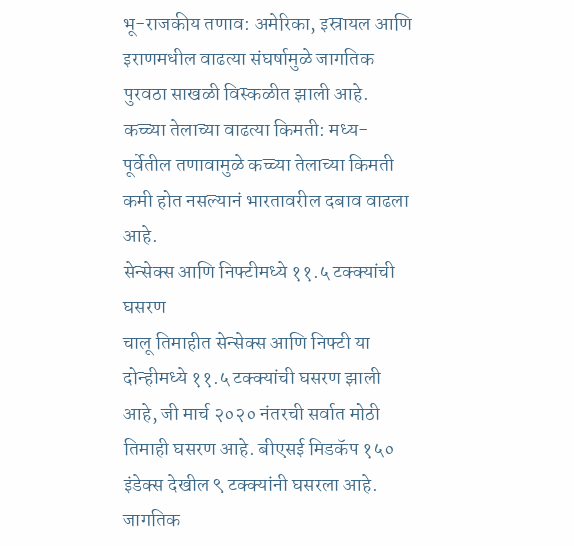भू-राजकीय तणाव: अमेरिका, इस्रायल आणि इराणमधील वाढत्या संघर्षामुळे जागतिक पुरवठा साखळी विस्कळीत झाली आहे.
कच्च्या तेलाच्या वाढत्या किमती: मध्य-पूर्वेतील तणावामुळे कच्च्या तेलाच्या किमती कमी होत नसल्यानं भारतावरील दबाव वाढला आहे.
सेन्सेक्स आणि निफ्टीमध्ये ११.५ टक्क्यांची घसरण
चालू तिमाहीत सेन्सेक्स आणि निफ्टी या दोन्हीमध्ये ११.५ टक्क्यांची घसरण झाली आहे, जी मार्च २०२० नंतरची सर्वात मोठी तिमाही घसरण आहे. बीएसई मिडकॅप १५० इंडेक्स देखील ९ टक्क्यांनी घसरला आहे. जागतिक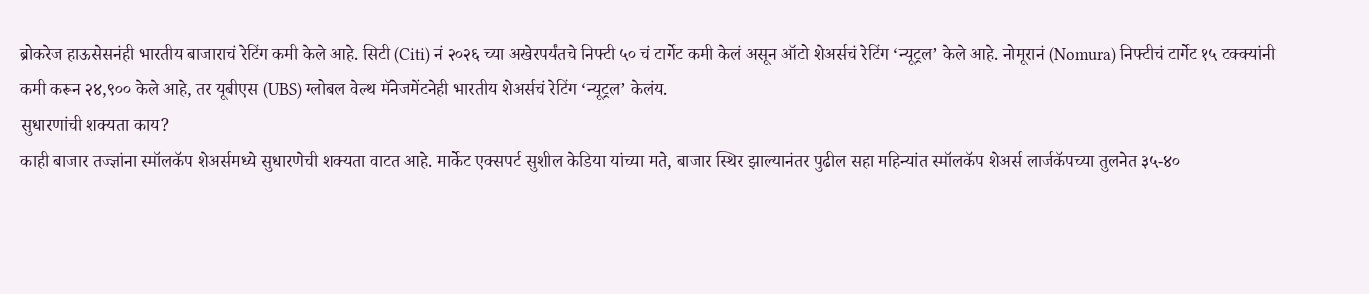ब्रोकरेज हाऊसेसनंही भारतीय बाजाराचं रेटिंग कमी केले आहे. सिटी (Citi) नं २०२६ च्या अखेरपर्यंतचे निफ्टी ५० चं टार्गेट कमी केलं असून ऑटो शेअर्सचं रेटिंग ‘न्यूट्रल’ केले आहे. नोमूरानं (Nomura) निफ्टीचं टार्गेट १५ टक्क्यांनी कमी करून २४,९०० केले आहे, तर यूबीएस (UBS) ग्लोबल वेल्थ मॅनेजमेंटनेही भारतीय शेअर्सचं रेटिंग ‘न्यूट्रल’ केलंय.
सुधारणांची शक्यता काय?
काही बाजार तज्ज्ञांना स्मॉलकॅप शेअर्समध्ये सुधारणेची शक्यता वाटत आहे. मार्केट एक्सपर्ट सुशील केडिया यांच्या मते, बाजार स्थिर झाल्यानंतर पुढील सहा महिन्यांत स्मॉलकॅप शेअर्स लार्जकॅपच्या तुलनेत ३५-४०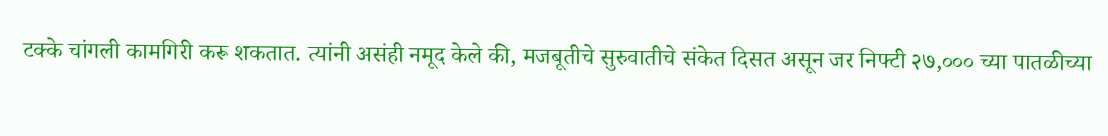टक्के चांगली कामगिरी करू शकतात. त्यांनी असंही नमूद केले की, मजबूतीचे सुरुवातीचे संकेत दिसत असून जर निफ्टी २७,००० च्या पातळीच्या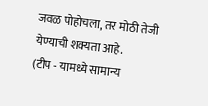जवळ पोहोचला, तर मोठी तेजी येण्याची शक्यता आहे.
(टीप - यामध्ये सामान्य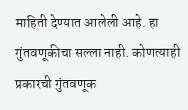माहिती देण्यात आलेली आहे. हा गुंतवणूकीचा सल्ला नाही. कोणत्याही प्रकारची गुंतवणूक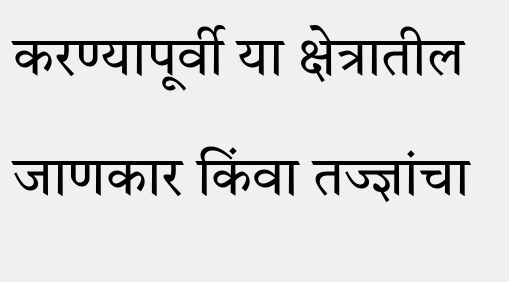करण्यापूर्वी या क्षेत्रातील जाणकार किंवा तज्ज्ञांचा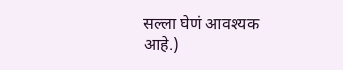सल्ला घेणं आवश्यक आहे.)